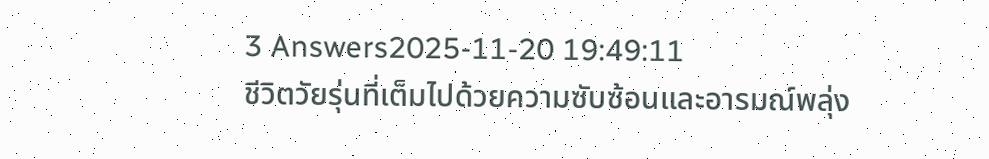3 Answers2025-11-20 19:49:11
ชีวิตวัยรุ่นที่เต็มไปด้วยความซับซ้อนและอารมณ์พลุ่ง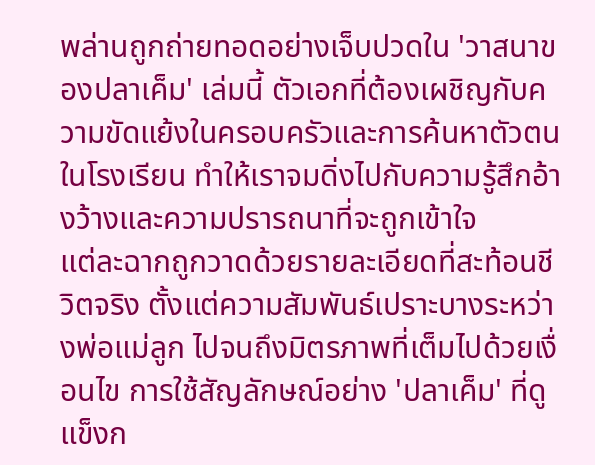พล่านถูกถ่ายทอดอย่างเจ็บปวดใน 'วาสนาของปลาเค็ม' เล่มนี้ ตัวเอกที่ต้องเผชิญกับความขัดแย้งในครอบครัวและการค้นหาตัวตนในโรงเรียน ทำให้เราจมดิ่งไปกับความรู้สึกอ้างว้างและความปรารถนาที่จะถูกเข้าใจ
แต่ละฉากถูกวาดด้วยรายละเอียดที่สะท้อนชีวิตจริง ตั้งแต่ความสัมพันธ์เปราะบางระหว่างพ่อแม่ลูก ไปจนถึงมิตรภาพที่เต็มไปด้วยเงื่อนไข การใช้สัญลักษณ์อย่าง 'ปลาเค็ม' ที่ดูแข็งก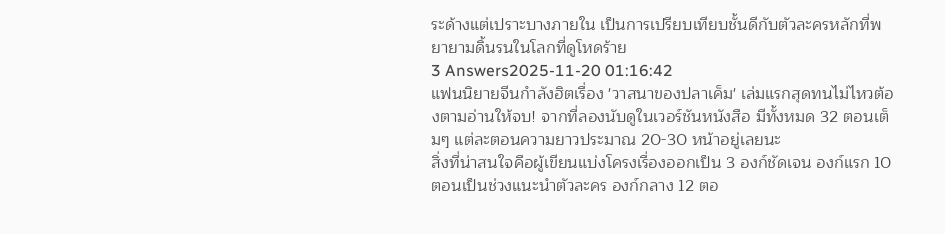ระด้างแต่เปราะบางภายใน เป็นการเปรียบเทียบชั้นดีกับตัวละครหลักที่พยายามดิ้นรนในโลกที่ดูโหดร้าย
3 Answers2025-11-20 01:16:42
แฟนนิยายจีนกำลังฮิตเรื่อง 'วาสนาของปลาเค็ม' เล่มแรกสุดทนไม่ไหวต้องตามอ่านให้จบ! จากที่ลองนับดูในเวอร์ชันหนังสือ มีทั้งหมด 32 ตอนเต็มๆ แต่ละตอนความยาวประมาณ 20-30 หน้าอยู่เลยนะ
สิ่งที่น่าสนใจคือผู้เขียนแบ่งโครงเรื่องออกเป็น 3 องก์ชัดเจน องก์แรก 10 ตอนเป็นช่วงแนะนำตัวละคร องก์กลาง 12 ตอ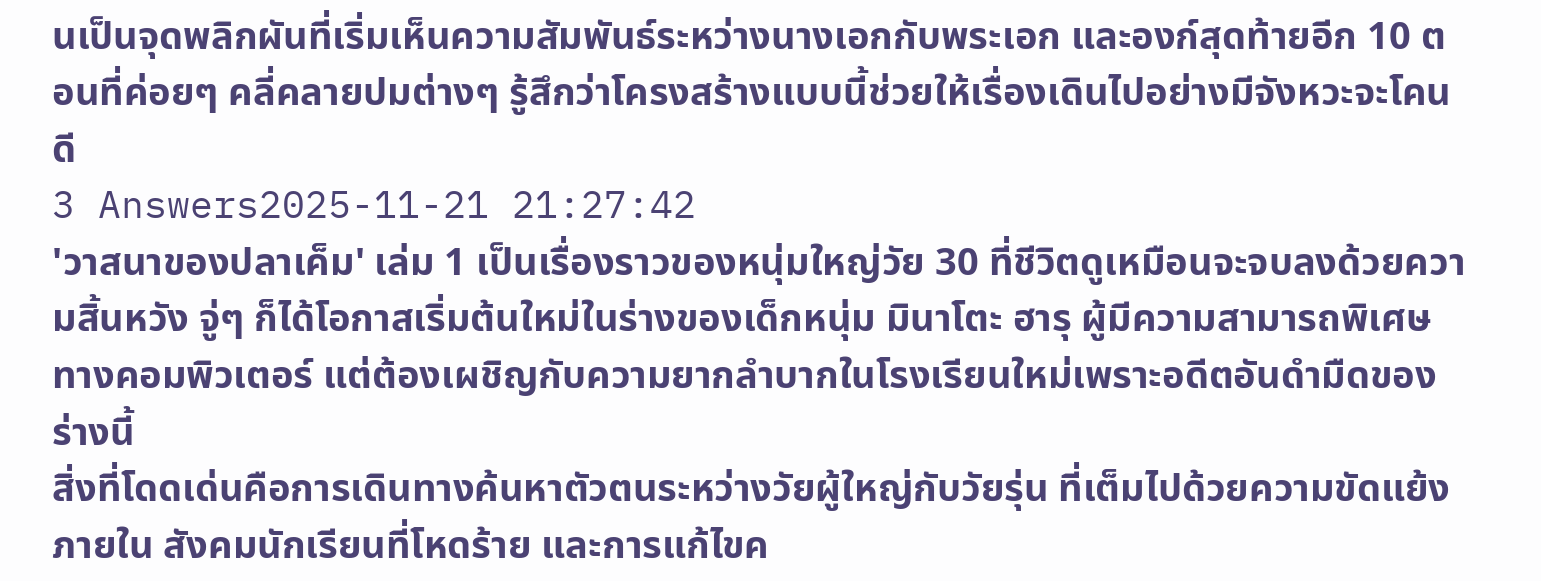นเป็นจุดพลิกผันที่เริ่มเห็นความสัมพันธ์ระหว่างนางเอกกับพระเอก และองก์สุดท้ายอีก 10 ตอนที่ค่อยๆ คลี่คลายปมต่างๆ รู้สึกว่าโครงสร้างแบบนี้ช่วยให้เรื่องเดินไปอย่างมีจังหวะจะโคนดี
3 Answers2025-11-21 21:27:42
'วาสนาของปลาเค็ม' เล่ม 1 เป็นเรื่องราวของหนุ่มใหญ่วัย 30 ที่ชีวิตดูเหมือนจะจบลงด้วยความสิ้นหวัง จู่ๆ ก็ได้โอกาสเริ่มต้นใหม่ในร่างของเด็กหนุ่ม มินาโตะ ฮารุ ผู้มีความสามารถพิเศษทางคอมพิวเตอร์ แต่ต้องเผชิญกับความยากลำบากในโรงเรียนใหม่เพราะอดีตอันดำมืดของร่างนี้
สิ่งที่โดดเด่นคือการเดินทางค้นหาตัวตนระหว่างวัยผู้ใหญ่กับวัยรุ่น ที่เต็มไปด้วยความขัดแย้งภายใน สังคมนักเรียนที่โหดร้าย และการแก้ไขค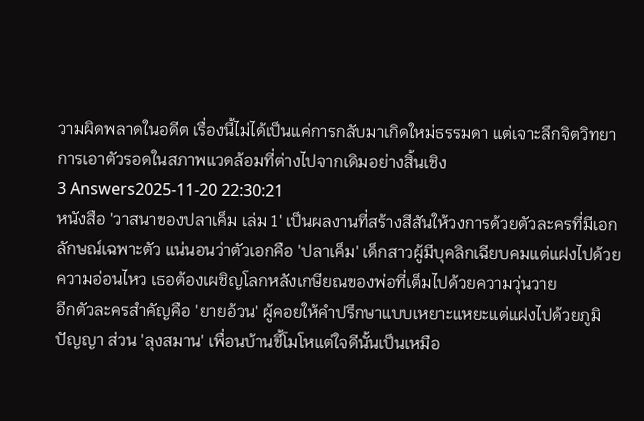วามผิดพลาดในอดีต เรื่องนี้ไม่ได้เป็นแค่การกลับมาเกิดใหม่ธรรมดา แต่เจาะลึกจิตวิทยาการเอาตัวรอดในสภาพแวดล้อมที่ต่างไปจากเดิมอย่างสิ้นเชิง
3 Answers2025-11-20 22:30:21
หนังสือ 'วาสนาของปลาเค็ม เล่ม 1' เป็นผลงานที่สร้างสีสันให้วงการด้วยตัวละครที่มีเอกลักษณ์เฉพาะตัว แน่นอนว่าตัวเอกคือ 'ปลาเค็ม' เด็กสาวผู้มีบุคลิกเฉียบคมแต่แฝงไปด้วยความอ่อนไหว เธอต้องเผชิญโลกหลังเกษียณของพ่อที่เต็มไปด้วยความวุ่นวาย
อีกตัวละครสำคัญคือ 'ยายอ้วน' ผู้คอยให้คำปรึกษาแบบเหยาะแหยะแต่แฝงไปด้วยภูมิปัญญา ส่วน 'ลุงสมาน' เพื่อนบ้านขี้โมโหแต่ใจดีนั้นเป็นเหมือ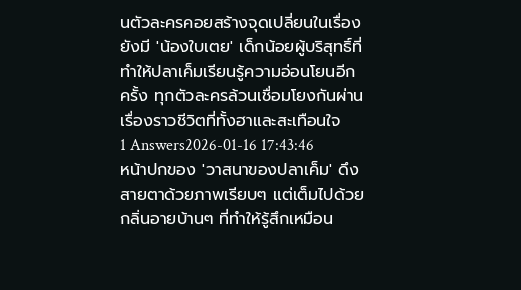นตัวละครคอยสร้างจุดเปลี่ยนในเรื่อง ยังมี 'น้องใบเตย' เด็กน้อยผู้บริสุทธิ์ที่ทำให้ปลาเค็มเรียนรู้ความอ่อนโยนอีกครั้ง ทุกตัวละครล้วนเชื่อมโยงกันผ่านเรื่องราวชีวิตที่ทั้งฮาและสะเทือนใจ
1 Answers2026-01-16 17:43:46
หน้าปกของ 'วาสนาของปลาเค็ม' ดึงสายตาด้วยภาพเรียบๆ แต่เต็มไปด้วยกลิ่นอายบ้านๆ ที่ทำให้รู้สึกเหมือน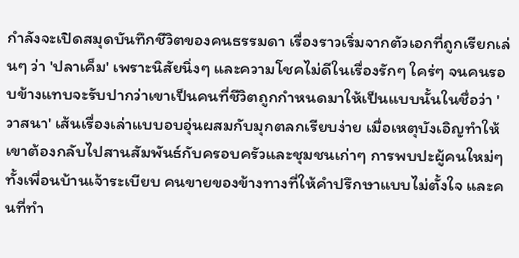กำลังจะเปิดสมุดบันทึกชีวิตของคนธรรมดา เรื่องราวเริ่มจากตัวเอกที่ถูกเรียกเล่นๆ ว่า 'ปลาเค็ม' เพราะนิสัยนิ่งๆ และความโชคไม่ดีในเรื่องรักๆ ใคร่ๆ จนคนรอบข้างแทบจะรับปากว่าเขาเป็นคนที่ชีวิตถูกกำหนดมาให้เป็นแบบนั้นในชื่อว่า 'วาสนา' เส้นเรื่องเล่าแบบอบอุ่นผสมกับมุกตลกเรียบง่าย เมื่อเหตุบังเอิญทำให้เขาต้องกลับไปสานสัมพันธ์กับครอบครัวและชุมชนเก่าๆ การพบปะผู้คนใหม่ๆ ทั้งเพื่อนบ้านเจ้าระเบียบ คนขายของข้างทางที่ให้คำปรึกษาแบบไม่ตั้งใจ และคนที่ทำ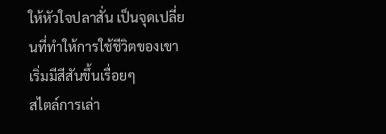ให้หัวใจปลาสั่น เป็นจุดเปลี่ยนที่ทำให้การใช้ชีวิตของเขาเริ่มมีสีสันขึ้นเรื่อยๆ
สไตล์การเล่า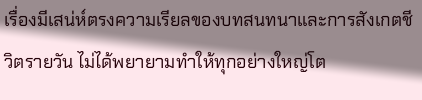เรื่องมีเสน่ห์ตรงความเรียลของบทสนทนาและการสังเกตชีวิตรายวัน ไม่ได้พยายามทำให้ทุกอย่างใหญ่โต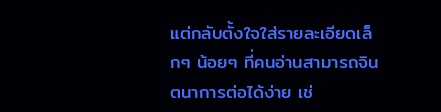แต่กลับตั้งใจใส่รายละเอียดเล็กๆ น้อยๆ ที่คนอ่านสามารถจินตนาการต่อได้ง่าย เช่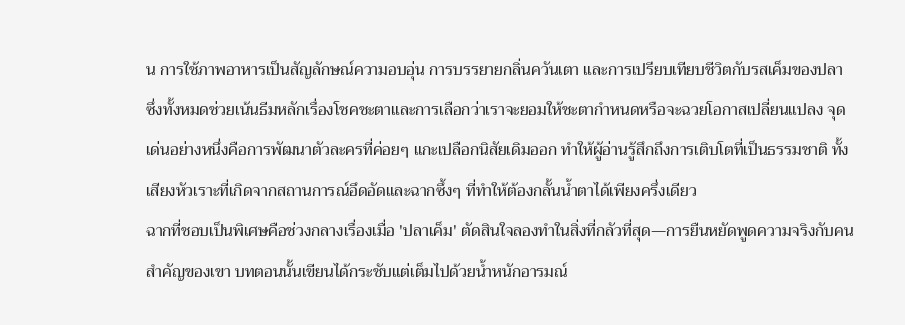น การใช้ภาพอาหารเป็นสัญลักษณ์ความอบอุ่น การบรรยายกลิ่นควันเตา และการเปรียบเทียบชีวิตกับรสเค็มของปลา ซึ่งทั้งหมดช่วยเน้นธีมหลักเรื่องโชคชะตาและการเลือกว่าเราจะยอมให้ชะตากำหนดหรือจะฉวยโอกาสเปลี่ยนแปลง จุดเด่นอย่างหนึ่งคือการพัฒนาตัวละครที่ค่อยๆ แกะเปลือกนิสัยเดิมออก ทำให้ผู้อ่านรู้สึกถึงการเติบโตที่เป็นธรรมชาติ ทั้งเสียงหัวเราะที่เกิดจากสถานการณ์อึดอัดและฉากซึ้งๆ ที่ทำให้ต้องกลั้นน้ำตาได้เพียงครึ่งเดียว
ฉากที่ชอบเป็นพิเศษคือช่วงกลางเรื่องเมื่อ 'ปลาเค็ม' ตัดสินใจลองทำในสิ่งที่กลัวที่สุด—การยืนหยัดพูดความจริงกับคนสำคัญของเขา บทตอนนั้นเขียนได้กระชับแต่เต็มไปด้วยน้ำหนักอารมณ์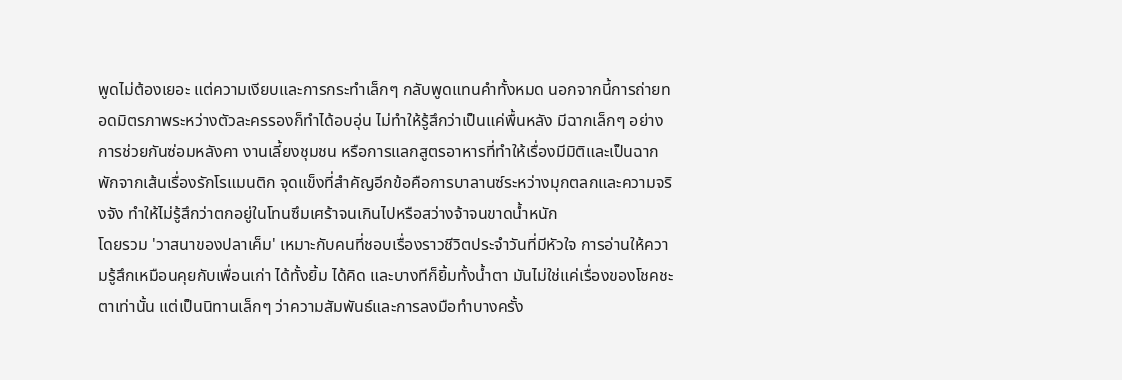พูดไม่ต้องเยอะ แต่ความเงียบและการกระทำเล็กๆ กลับพูดแทนคำทั้งหมด นอกจากนี้การถ่ายทอดมิตรภาพระหว่างตัวละครรองก็ทำได้อบอุ่น ไม่ทำให้รู้สึกว่าเป็นแค่พื้นหลัง มีฉากเล็กๆ อย่างการช่วยกันซ่อมหลังคา งานเลี้ยงชุมชน หรือการแลกสูตรอาหารที่ทำให้เรื่องมีมิติและเป็นฉากพักจากเส้นเรื่องรักโรแมนติก จุดแข็งที่สำคัญอีกข้อคือการบาลานซ์ระหว่างมุกตลกและความจริงจัง ทำให้ไม่รู้สึกว่าตกอยู่ในโทนซึมเศร้าจนเกินไปหรือสว่างจ้าจนขาดน้ำหนัก
โดยรวม 'วาสนาของปลาเค็ม' เหมาะกับคนที่ชอบเรื่องราวชีวิตประจำวันที่มีหัวใจ การอ่านให้ความรู้สึกเหมือนคุยกับเพื่อนเก่า ได้ทั้งยิ้ม ได้คิด และบางทีก็ยิ้มทั้งน้ำตา มันไม่ใช่แค่เรื่องของโชคชะตาเท่านั้น แต่เป็นนิทานเล็กๆ ว่าความสัมพันธ์และการลงมือทำบางครั้ง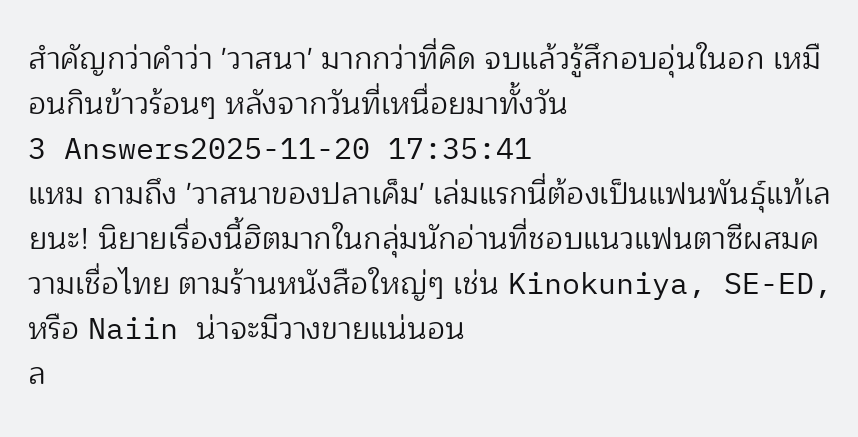สำคัญกว่าคำว่า 'วาสนา' มากกว่าที่คิด จบแล้วรู้สึกอบอุ่นในอก เหมือนกินข้าวร้อนๆ หลังจากวันที่เหนื่อยมาทั้งวัน
3 Answers2025-11-20 17:35:41
แหม ถามถึง 'วาสนาของปลาเค็ม' เล่มแรกนี่ต้องเป็นแฟนพันธุ์แท้เลยนะ! นิยายเรื่องนี้ฮิตมากในกลุ่มนักอ่านที่ชอบแนวแฟนตาซีผสมความเชื่อไทย ตามร้านหนังสือใหญ่ๆ เช่น Kinokuniya, SE-ED, หรือ Naiin น่าจะมีวางขายแน่นอน
ล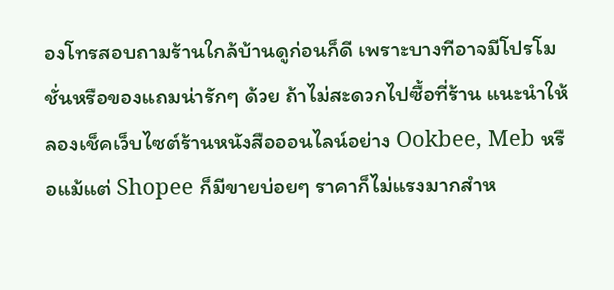องโทรสอบถามร้านใกล้บ้านดูก่อนก็ดี เพราะบางทีอาจมีโปรโมชั่นหรือของแถมน่ารักๆ ด้วย ถ้าไม่สะดวกไปซื้อที่ร้าน แนะนำให้ลองเช็คเว็บไซต์ร้านหนังสือออนไลน์อย่าง Ookbee, Meb หรือแม้แต่ Shopee ก็มีขายบ่อยๆ ราคาก็ไม่แรงมากสำห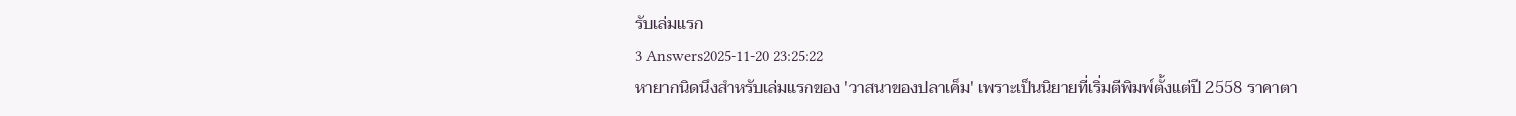รับเล่มแรก
3 Answers2025-11-20 23:25:22
หายากนิดนึงสำหรับเล่มแรกของ 'วาสนาของปลาเค็ม' เพราะเป็นนิยายที่เริ่มตีพิมพ์ตั้งแต่ปี 2558 ราคาตา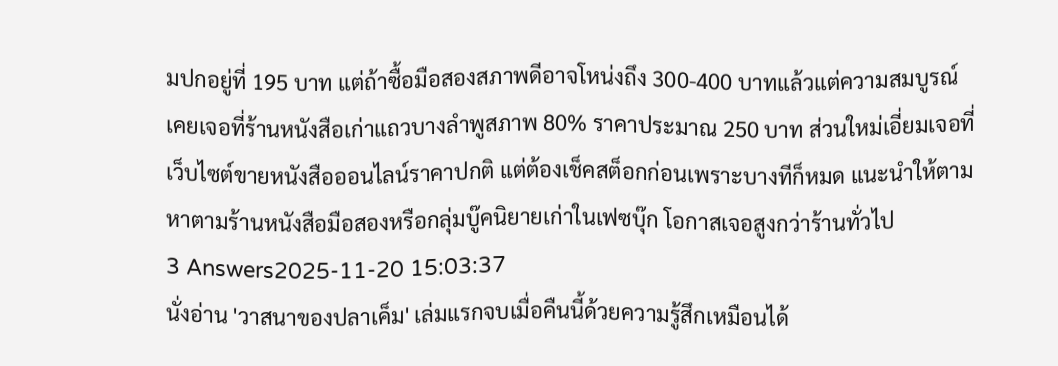มปกอยู่ที่ 195 บาท แต่ถ้าซื้อมือสองสภาพดีอาจโหน่งถึง 300-400 บาทแล้วแต่ความสมบูรณ์
เคยเจอที่ร้านหนังสือเก่าแถวบางลำพูสภาพ 80% ราคาประมาณ 250 บาท ส่วนใหม่เอี่ยมเจอที่เว็บไซต์ขายหนังสือออนไลน์ราคาปกติ แต่ต้องเช็คสต็อกก่อนเพราะบางทีก็หมด แนะนำให้ตามหาตามร้านหนังสือมือสองหรือกลุ่มบู๊คนิยายเก่าในเฟซบุ๊ก โอกาสเจอสูงกว่าร้านทั่วไป
3 Answers2025-11-20 15:03:37
นั่งอ่าน 'วาสนาของปลาเค็ม' เล่มแรกจบเมื่อคืนนี้ด้วยความรู้สึกเหมือนได้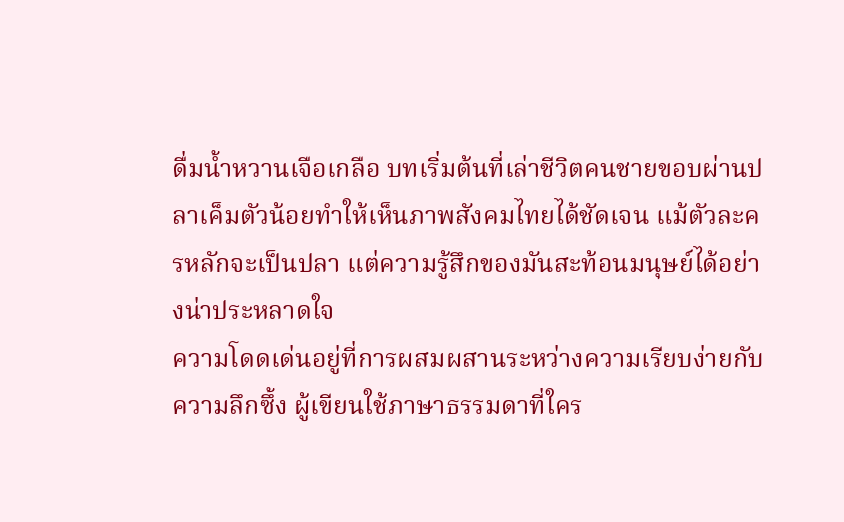ดื่มน้ำหวานเจือเกลือ บทเริ่มต้นที่เล่าชีวิตคนชายขอบผ่านปลาเค็มตัวน้อยทำให้เห็นภาพสังคมไทยได้ชัดเจน แม้ตัวละครหลักจะเป็นปลา แต่ความรู้สึกของมันสะท้อนมนุษย์ได้อย่างน่าประหลาดใจ
ความโดดเด่นอยู่ที่การผสมผสานระหว่างความเรียบง่ายกับความลึกซึ้ง ผู้เขียนใช้ภาษาธรรมดาที่ใคร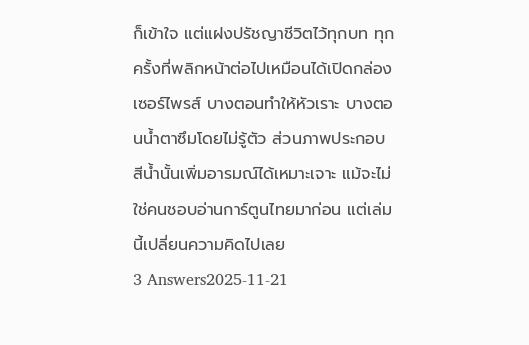ก็เข้าใจ แต่แฝงปรัชญาชีวิตไว้ทุกบท ทุกครั้งที่พลิกหน้าต่อไปเหมือนได้เปิดกล่องเซอร์ไพรส์ บางตอนทำให้หัวเราะ บางตอนน้ำตาซึมโดยไม่รู้ตัว ส่วนภาพประกอบสีน้ำนั้นเพิ่มอารมณ์ได้เหมาะเจาะ แม้จะไม่ใช่คนชอบอ่านการ์ตูนไทยมาก่อน แต่เล่มนี้เปลี่ยนความคิดไปเลย
3 Answers2025-11-21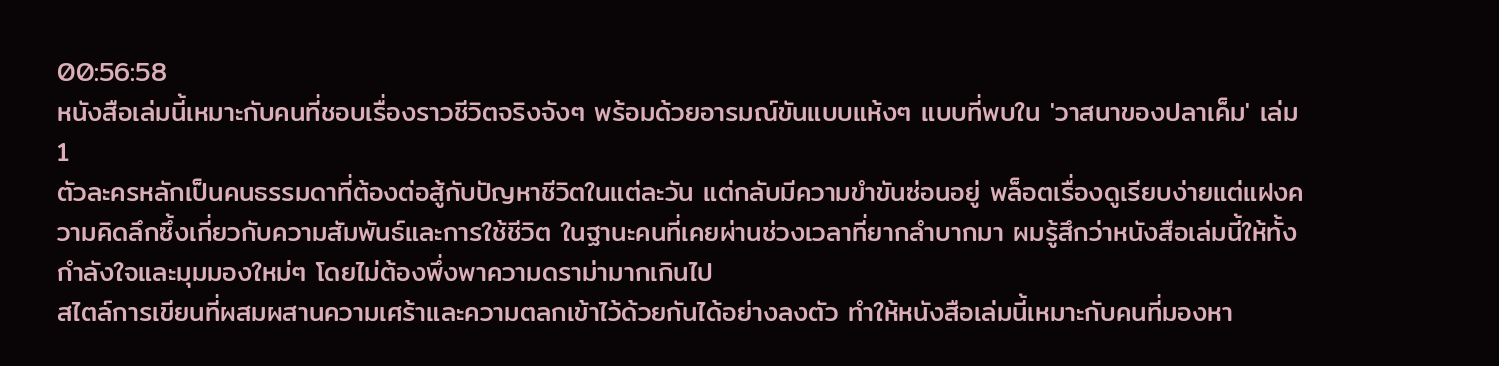00:56:58
หนังสือเล่มนี้เหมาะกับคนที่ชอบเรื่องราวชีวิตจริงจังๆ พร้อมด้วยอารมณ์ขันแบบแห้งๆ แบบที่พบใน 'วาสนาของปลาเค็ม' เล่ม 1
ตัวละครหลักเป็นคนธรรมดาที่ต้องต่อสู้กับปัญหาชีวิตในแต่ละวัน แต่กลับมีความขำขันซ่อนอยู่ พล็อตเรื่องดูเรียบง่ายแต่แฝงความคิดลึกซึ้งเกี่ยวกับความสัมพันธ์และการใช้ชีวิต ในฐานะคนที่เคยผ่านช่วงเวลาที่ยากลำบากมา ผมรู้สึกว่าหนังสือเล่มนี้ให้ทั้งกำลังใจและมุมมองใหม่ๆ โดยไม่ต้องพึ่งพาความดราม่ามากเกินไป
สไตล์การเขียนที่ผสมผสานความเศร้าและความตลกเข้าไว้ด้วยกันได้อย่างลงตัว ทำให้หนังสือเล่มนี้เหมาะกับคนที่มองหา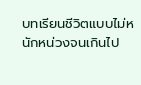บทเรียนชีวิตแบบไม่หนักหน่วงจนเกินไป